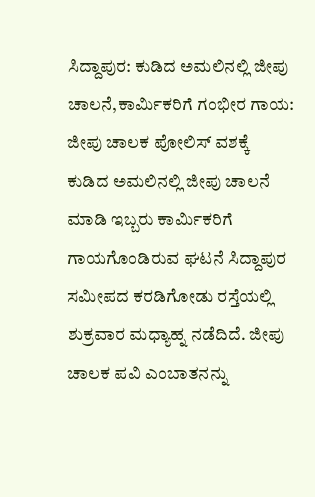ಸಿದ್ದಾಪುರ: ಕುಡಿದ ಅಮಲಿನಲ್ಲಿ ಜೀಪು ಚಾಲನೆ,ಕಾರ್ಮಿಕರಿಗೆ ಗಂಭೀರ ಗಾಯ: ಜೀಪು ಚಾಲಕ ಪೋಲಿಸ್ ವಶಕ್ಕೆ
ಕುಡಿದ ಅಮಲಿನಲ್ಲಿ ಜೀಪು ಚಾಲನೆ ಮಾಡಿ ಇಬ್ಬರು ಕಾರ್ಮಿಕರಿಗೆ ಗಾಯಗೊಂಡಿರುವ ಘಟನೆ ಸಿದ್ದಾಪುರ ಸಮೀಪದ ಕರಡಿಗೋಡು ರಸ್ತೆಯಲ್ಲಿ ಶುಕ್ರವಾರ ಮಧ್ಯಾಹ್ನ ನಡೆದಿದೆ. ಜೀಪು ಚಾಲಕ ಪವಿ ಎಂಬಾತನನ್ನು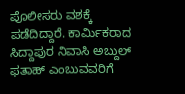ಪೊಲೀಸರು ವಶಕ್ಕೆ ಪಡೆದಿದ್ದಾರೆ. ಕಾರ್ಮಿಕರಾದ ಸಿದ್ದಾಪುರ ನಿವಾಸಿ ಅಬ್ದುಲ್ ಫತಾಹ್ ಎಂಬುವವರಿಗೆ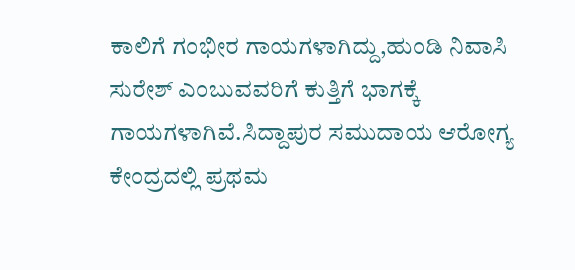ಕಾಲಿಗೆ ಗಂಭೀರ ಗಾಯಗಳಾಗಿದ್ದು,ಹುಂಡಿ ನಿವಾಸಿ ಸುರೇಶ್ ಎಂಬುವವರಿಗೆ ಕುತ್ತಿಗೆ ಭಾಗಕ್ಕೆ ಗಾಯಗಳಾಗಿವೆ.ಸಿದ್ದಾಪುರ ಸಮುದಾಯ ಆರೋಗ್ಯ ಕೇಂದ್ರದಲ್ಲಿ ಪ್ರಥಮ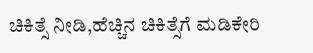ಚಿಕಿತ್ಸೆ ನೀಡಿ,ಹೆಚ್ಚಿನ ಚಿಕಿತ್ಸೆಗೆ ಮಡಿಕೇರಿ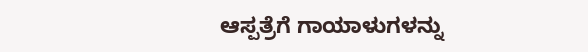ಆಸ್ಪತ್ರೆಗೆ ಗಾಯಾಳುಗಳನ್ನು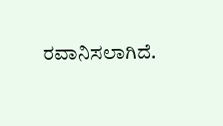ರವಾನಿಸಲಾಗಿದೆ.